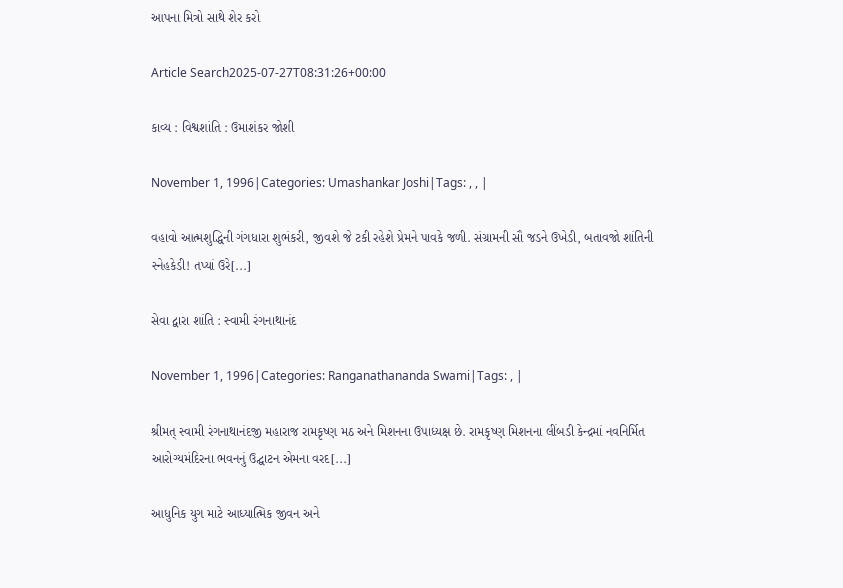આપના મિત્રો સાથે શેર કરો

Article Search2025-07-27T08:31:26+00:00

કાવ્ય : વિશ્વશાંતિ : ઉમાશંકર જોશી

November 1, 1996|Categories: Umashankar Joshi|Tags: , , |

વહાવો આત્મશુદ્ધિની ગંગધારા શુભંકરી, જીવશે જે ટકી રહેશે પ્રેમને પાવકે જળી. સંગ્રામની સૌ જડને ઉખેડી, બતાવજો શાંતિની સ્નેહકેડી! તપ્યાં ઉરે[...]

સેવા દ્વારા શાંતિ : સ્વામી રંગનાથાનંદ

November 1, 1996|Categories: Ranganathananda Swami|Tags: , |

શ્રીમત્ સ્વામી રંગનાથાનંદજી મહારાજ રામકૃષ્ણ મઠ અને મિશનના ઉપાધ્યક્ષ છે. રામકૃષ્ણ મિશનના લીંબડી કેન્દ્રમાં નવનિર્મિત આરોગ્યમંદિરના ભવનનું ઉદ્ઘાટન એમના વરદ[...]

આધુનિક યુગ માટે આધ્યાત્મિક જીવન અને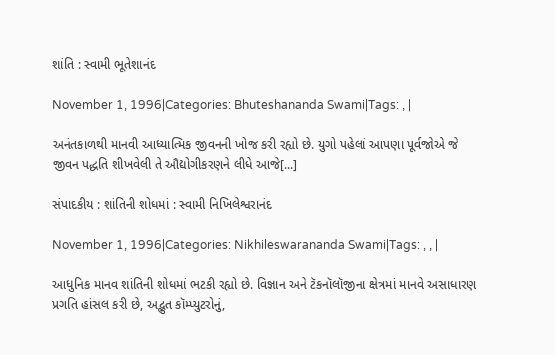શાંતિ : સ્વામી ભૂતેશાનંદ

November 1, 1996|Categories: Bhuteshananda Swami|Tags: , |

અનંતકાળથી માનવી આધ્યાત્મિક જીવનની ખોજ કરી રહ્યો છે. યુગો પહેલાં આપણા પૂર્વજોએ જે જીવન પદ્ધતિ શીખવેલી તે ઔદ્યોગીકરણને લીધે આજે[...]

સંપાદકીય : શાંતિની શોધમાં : સ્વામી નિખિલેશ્વરાનંદ

November 1, 1996|Categories: Nikhileswarananda Swami|Tags: , , |

આધુનિક માનવ શાંતિની શોધમાં ભટકી રહ્યો છે. વિજ્ઞાન અને ટૅકનૉલૉજીના ક્ષેત્રમાં માનવે અસાધારણ પ્રગતિ હાંસલ કરી છે, અદ્ભુત કૉમ્પ્યુટરોનું,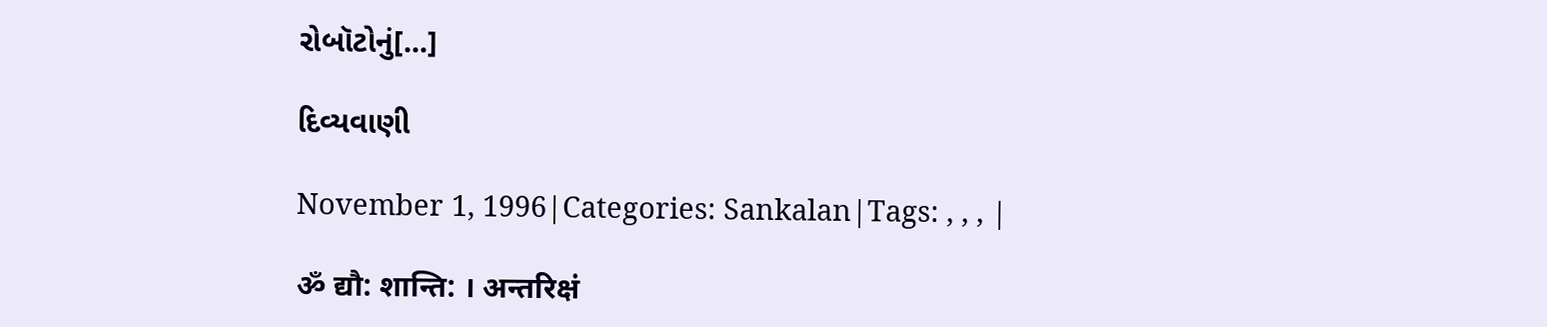રોબૉટોનું[...]

દિવ્યવાણી

November 1, 1996|Categories: Sankalan|Tags: , , , |

ॐ द्यौ: शान्ति: । अन्तरिक्षं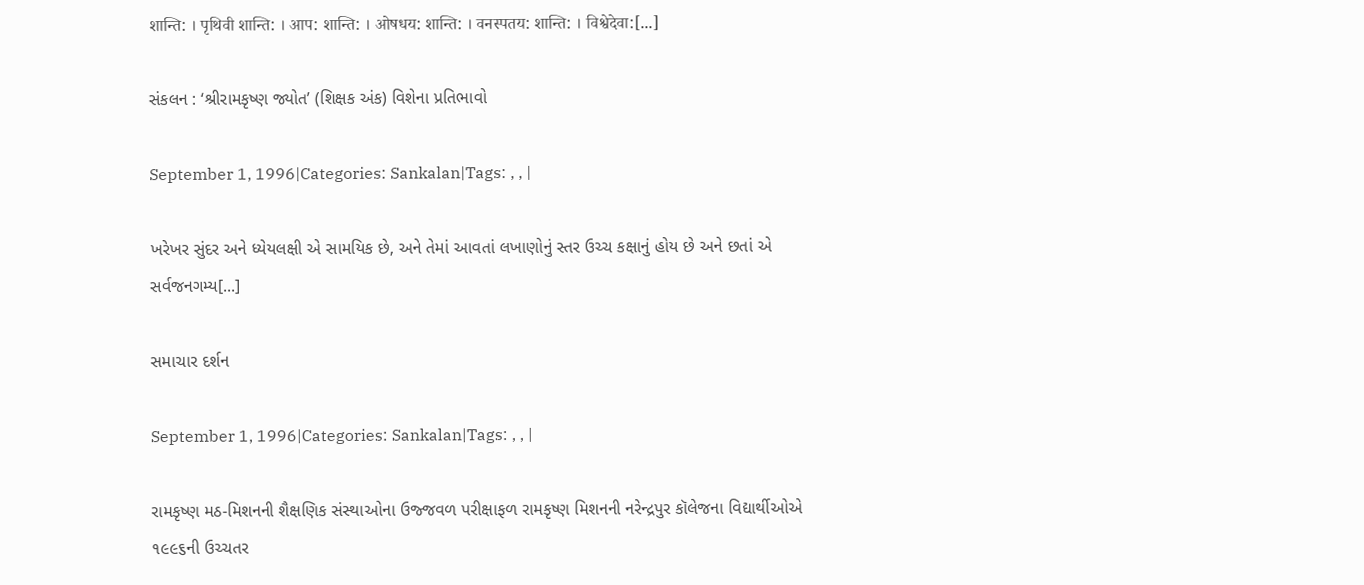शान्ति: । पृथिवी शान्ति: । आप: शान्ति: । ओषधय: शान्ति: । वनस्पतय: शान्ति: । विश्वेदेवा:[...]

સંકલન : ‘શ્રીરામકૃષ્ણ જ્યોત’ (શિક્ષક અંક) વિશેના પ્રતિભાવો

September 1, 1996|Categories: Sankalan|Tags: , , |

ખરેખર સુંદર અને ધ્યેયલક્ષી એ સામયિક છે, અને તેમાં આવતાં લખાણોનું સ્તર ઉચ્ચ કક્ષાનું હોય છે અને છતાં એ સર્વજનગમ્ય[...]

સમાચાર દર્શન

September 1, 1996|Categories: Sankalan|Tags: , , |

રામકૃષ્ણ મઠ-મિશનની શૈક્ષણિક સંસ્થાઓના ઉજ્જવળ પરીક્ષાફળ રામકૃષ્ણ મિશનની નરેન્દ્રપુર કૉલેજના વિદ્યાર્થીઓએ ૧૯૯૬ની ઉચ્ચતર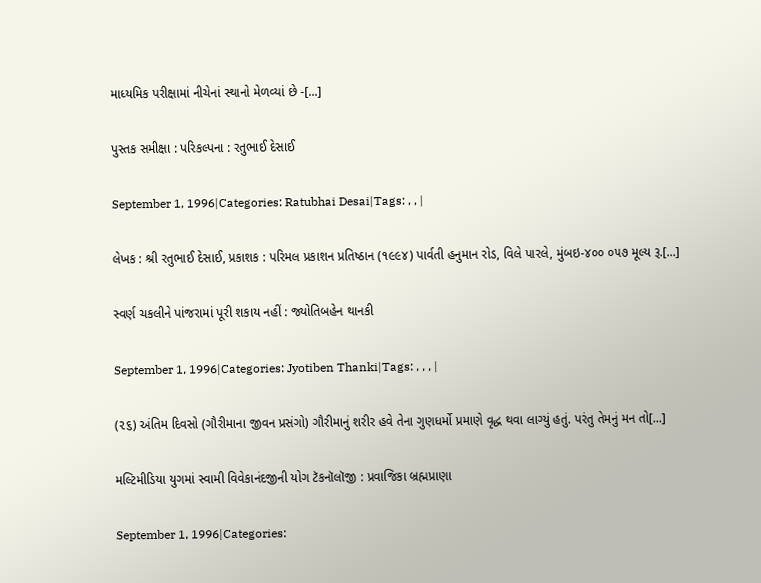માધ્યમિક પરીક્ષામાં નીચેનાં સ્થાનો મેળવ્યાં છે -[...]

પુસ્તક સમીક્ષા : પરિકલ્પના : રતુભાઈ દેસાઈ

September 1, 1996|Categories: Ratubhai Desai|Tags: , , |

લેખક : શ્રી રતુભાઈ દેસાઈ, પ્રકાશક : પરિમલ પ્રકાશન પ્રતિષ્ઠાન (૧૯૯૪) પાર્વતી હનુમાન રોડ, વિલે પારલે, મુંબઇ-૪૦૦ ૦૫૭ મૂલ્ય રૂ.[...]

સ્વર્ણ ચકલીને પાંજરામાં પૂરી શકાય નહીં : જ્યોતિબહેન થાનકી

September 1, 1996|Categories: Jyotiben Thanki|Tags: , , , |

(૨૬) અંતિમ દિવસો (ગૌરીમાના જીવન પ્રસંગો) ગૌરીમાનું શરીર હવે તેના ગુણધર્મો પ્રમાણે વૃદ્ધ થવા લાગ્યું હતું. પરંતુ તેમનું મન તો[...]

મલ્ટિમીડિયા યુગમાં સ્વામી વિવેકાનંદજીની યોગ ટૅકનૉલૉજી : પ્રવાજિકા બ્રહ્મપ્રાણા

September 1, 1996|Categories: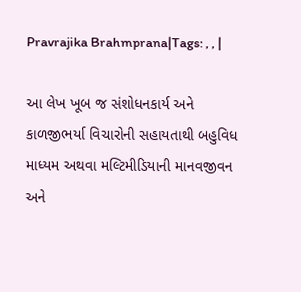Pravrajika Brahmprana|Tags: , , |

આ લેખ ખૂબ જ સંશોધનકાર્ય અને કાળજીભર્યા વિચારોની સહાયતાથી બહુવિધ માધ્યમ અથવા મલ્ટિમીડિયાની માનવજીવન અને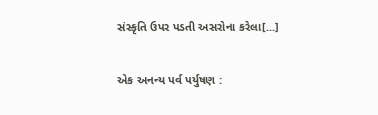સંસ્કૃતિ ઉપર પડતી અસરોના કરેલા[...]

એક અનન્ય પર્વ પર્યુષણ :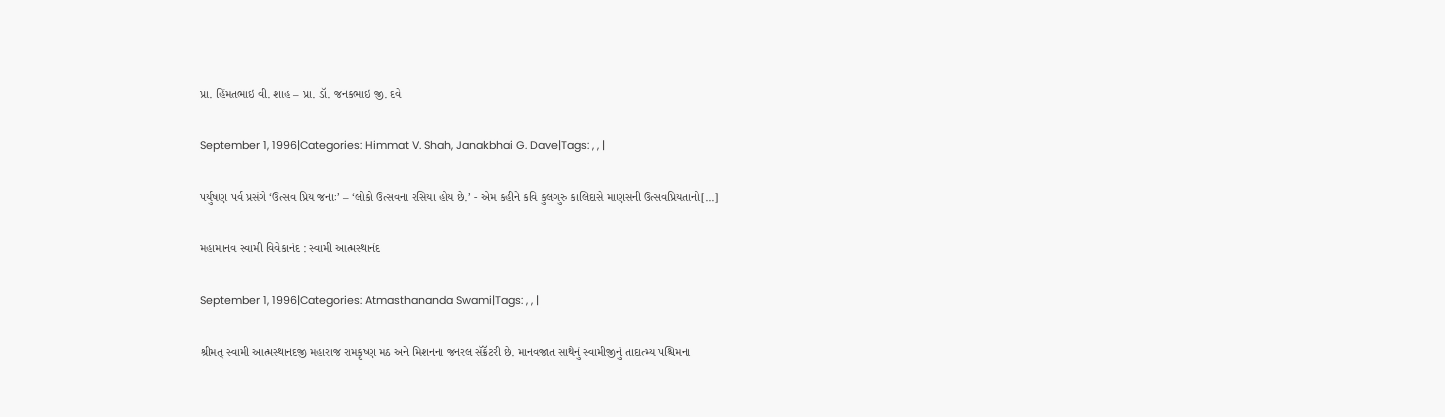પ્રા. હિંમતભાઇ વી. શાહ – પ્રા. ડૉ. જનકભાઇ જી. દવે

September 1, 1996|Categories: Himmat V. Shah, Janakbhai G. Dave|Tags: , , |

પર્યુષણ પર્વ પ્રસંગે ‘ઉત્સવ પ્રિય જનાઃ’ – ‘લોકો ઉત્સવના રસિયા હોય છે.’ - એમ કહીને કવિ કુલગુરુ કાલિદાસે માણસની ઉત્સવપ્રિયતાનો[...]

મહામાનવ સ્વામી વિવેકાનંદ : સ્વામી આત્મસ્થાનંદ

September 1, 1996|Categories: Atmasthananda Swami|Tags: , , |

શ્રીમત્ સ્વામી આત્મસ્થાનદજી મહારાજ રામકૃષ્ણ મઠ અને મિશનના જનરલ સૅક્રૅટરી છે. માનવજાત સાથેનું સ્વામીજીનું તાદાત્મ્ય પશ્ચિમના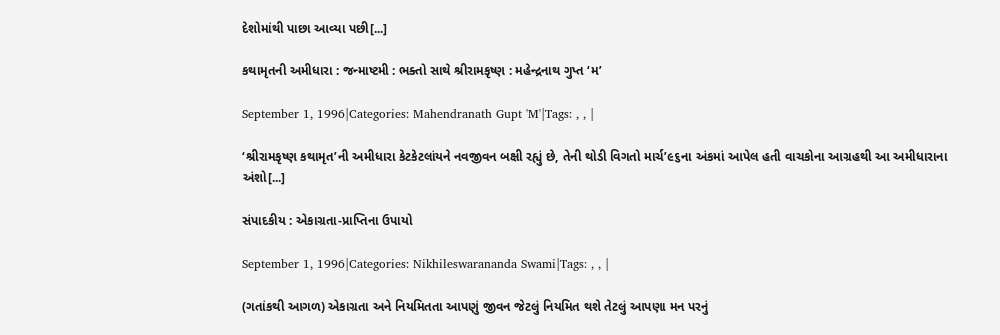દેશોમાંથી પાછા આવ્યા પછી[...]

કથામૃતની અમીધારા : જન્માષ્ટમી : ભક્તો સાથે શ્રીરામકૃષ્ણ : મહેન્દ્રનાથ ગુપ્ત ‘મ’

September 1, 1996|Categories: Mahendranath Gupt 'M'|Tags: , , |

‘શ્રીરામકૃષ્ણ કથામૃત’ની અમીધારા કેટકેટલાંયને નવજીવન બક્ષી રહ્યું છે, તેની થોડી વિગતો માર્ચ’૯૬ના અંકમાં આપેલ હતી વાચકોના આગ્રહથી આ અમીધારાના અંશો[...]

સંપાદકીય : એકાગ્રતા-પ્રાપ્તિના ઉપાયો

September 1, 1996|Categories: Nikhileswarananda Swami|Tags: , , |

(ગતાંકથી આગળ) એકાગ્રતા અને નિયમિતતા આપણું જીવન જેટલું નિયમિત થશે તેટલું આપણા મન પરનું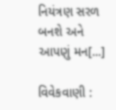નિયંત્રણ સરળ બનશે અને આપણું મન[...]

વિવેકવાણી :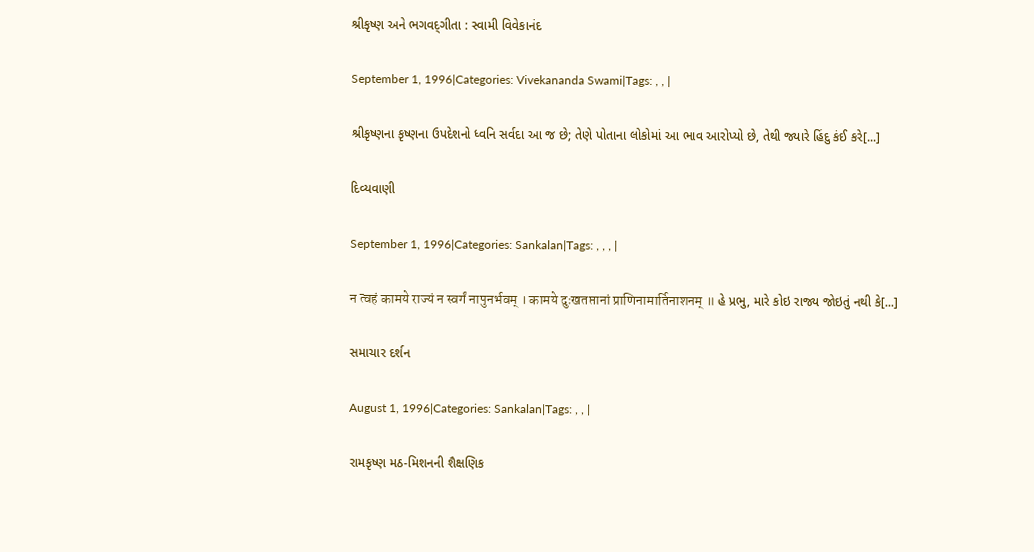શ્રીકૃષ્ણ અને ભગવદ્‌ગીતા : સ્વામી વિવેકાનંદ

September 1, 1996|Categories: Vivekananda Swami|Tags: , , |

શ્રીકૃષ્ણના કૃષ્ણના ઉપદેશનો ધ્વનિ સર્વદા આ જ છે; તેણે પોતાના લોકોમાં આ ભાવ આરોપ્યો છે, તેથી જ્યારે હિંદુ કંઈ કરે[...]

દિવ્યવાણી

September 1, 1996|Categories: Sankalan|Tags: , , , |

न त्वहं कामये राज्यं न स्वर्गं नापुनर्भवम् । कामये दुःखतप्तानां प्राणिनामार्तिनाशनम् ॥ હે પ્રભુ, મારે કોઇ રાજ્ય જોઇતું નથી કે[...]

સમાચાર દર્શન

August 1, 1996|Categories: Sankalan|Tags: , , |

રામકૃષ્ણ મઠ-મિશનની શૈક્ષણિક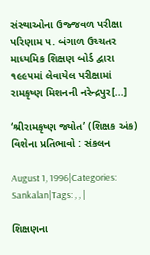સંસ્થાઓના ઉજ્જવળ પરીક્ષા પરિણામ ૫. બંગાળ ઉચ્ચતર માધ્યમિક શિક્ષણ બોર્ડ દ્વારા ૧૯૯૫માં લેવાયેલ પરીક્ષામાં રામકૃષ્ણ મિશનની નરેન્દ્રપુર[...]

‘શ્રીરામકૃષ્ણ જ્યોત’ (શિક્ષક અંક) વિશેના પ્રતિભાવો : સંકલન

August 1, 1996|Categories: Sankalan|Tags: , , |

શિક્ષણના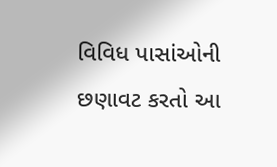વિવિધ પાસાંઓની છણાવટ કરતો આ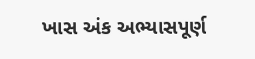ખાસ અંક અભ્યાસપૂર્ણ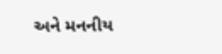અને મનનીય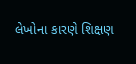લેખોના કારણે શિક્ષણ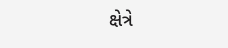ક્ષેત્રે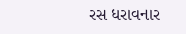રસ ધરાવનાર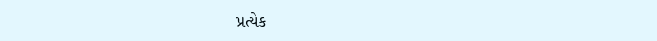પ્રત્યેક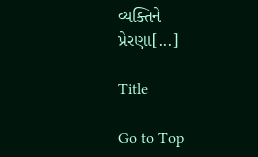વ્યક્તિને પ્રેરણા[...]

Title

Go to Top